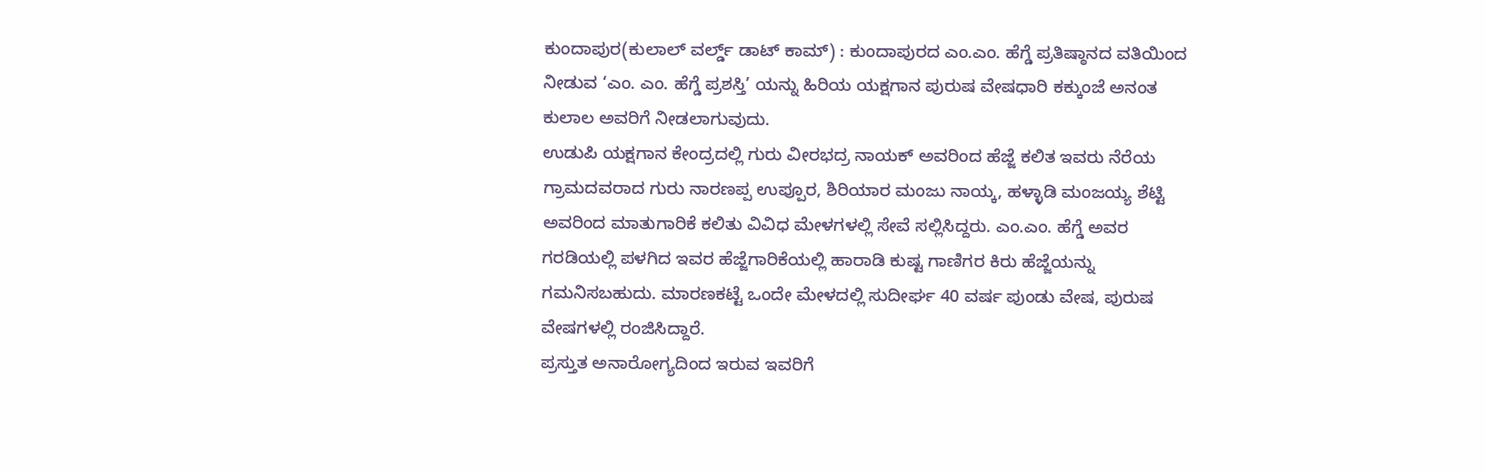ಕುಂದಾಪುರ(ಕುಲಾಲ್ ವರ್ಲ್ಡ್ ಡಾಟ್ ಕಾಮ್) : ಕುಂದಾಪುರದ ಎಂ.ಎಂ. ಹೆಗ್ಡೆ ಪ್ರತಿಷ್ಠಾನದ ವತಿಯಿಂದ ನೀಡುವ ‘ಎಂ. ಎಂ. ಹೆಗ್ಡೆ ಪ್ರಶಸ್ತಿ’ ಯನ್ನು ಹಿರಿಯ ಯಕ್ಷಗಾನ ಪುರುಷ ವೇಷಧಾರಿ ಕಕ್ಕುಂಜೆ ಅನಂತ ಕುಲಾಲ ಅವರಿಗೆ ನೀಡಲಾಗುವುದು.
ಉಡುಪಿ ಯಕ್ಷಗಾನ ಕೇಂದ್ರದಲ್ಲಿ ಗುರು ವೀರಭದ್ರ ನಾಯಕ್ ಅವರಿಂದ ಹೆಜ್ಜೆ ಕಲಿತ ಇವರು ನೆರೆಯ ಗ್ರಾಮದವರಾದ ಗುರು ನಾರಣಪ್ಪ ಉಪ್ಪೂರ, ಶಿರಿಯಾರ ಮಂಜು ನಾಯ್ಕ, ಹಳ್ಳಾಡಿ ಮಂಜಯ್ಯ ಶೆಟ್ಟಿ ಅವರಿಂದ ಮಾತುಗಾರಿಕೆ ಕಲಿತು ವಿವಿಧ ಮೇಳಗಳಲ್ಲಿ ಸೇವೆ ಸಲ್ಲಿಸಿದ್ದರು. ಎಂ.ಎಂ. ಹೆಗ್ಡೆ ಅವರ ಗರಡಿಯಲ್ಲಿ ಪಳಗಿದ ಇವರ ಹೆಜ್ಜೆಗಾರಿಕೆಯಲ್ಲಿ ಹಾರಾಡಿ ಕುಷ್ಟ ಗಾಣಿಗರ ಕಿರು ಹೆಜ್ಜೆಯನ್ನು ಗಮನಿಸಬಹುದು. ಮಾರಣಕಟ್ಟೆ ಒಂದೇ ಮೇಳದಲ್ಲಿ ಸುದೀರ್ಘ 40 ವರ್ಷ ಪುಂಡು ವೇಷ, ಪುರುಷ ವೇಷಗಳಲ್ಲಿ ರಂಜಿಸಿದ್ದಾರೆ.
ಪ್ರಸ್ತುತ ಅನಾರೋಗ್ಯದಿಂದ ಇರುವ ಇವರಿಗೆ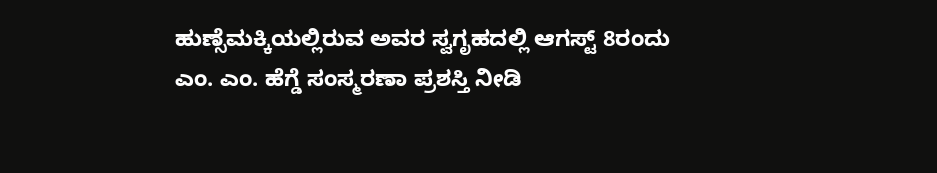ಹುಣ್ಸೆಮಕ್ಕಿಯಲ್ಲಿರುವ ಅವರ ಸ್ವಗೃಹದಲ್ಲಿ ಆಗಸ್ಟ್ 8ರಂದು ಎಂ. ಎಂ. ಹೆಗ್ಡೆ ಸಂಸ್ಮರಣಾ ಪ್ರಶಸ್ತಿ ನೀಡಿ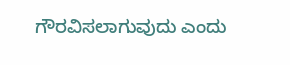ಗೌರವಿಸಲಾಗುವುದು ಎಂದು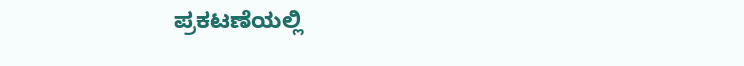ಪ್ರಕಟಣೆಯಲ್ಲಿ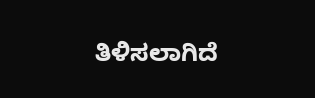ತಿಳಿಸಲಾಗಿದೆ